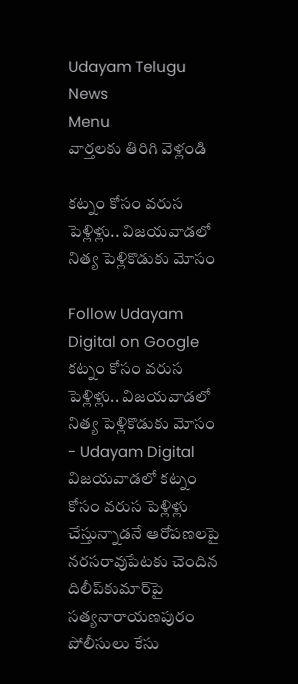Udayam Telugu News
Menu
వార్తలకు తిరిగి వెళ్లండి

కట్నం కోసం వరుస పెళ్లిళ్లు.. విజయవాడలో నిత్య పెళ్లికొడుకు మోసం

Follow Udayam Digital on Google
కట్నం కోసం వరుస పెళ్లిళ్లు.. విజయవాడలో నిత్య పెళ్లికొడుకు మోసం - Udayam Digital
విజయవాడలో కట్నం కోసం వరుస పెళ్లిళ్లు చేస్తున్నాడనే ఆరోపణలపై నరసరావుపేటకు చెందిన దిలీప్‌కుమార్‌పై సత్యనారాయణపురం పోలీసులు కేసు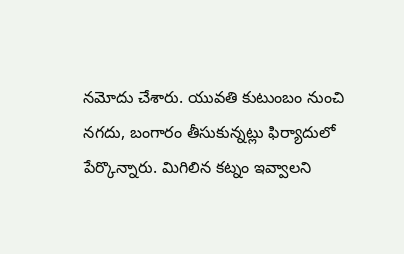నమోదు చేశారు. యువతి కుటుంబం నుంచి నగదు, బంగారం తీసుకున్నట్లు ఫిర్యాదులో పేర్కొన్నారు. మిగిలిన కట్నం ఇవ్వాలని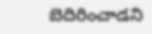బెదిరించాడని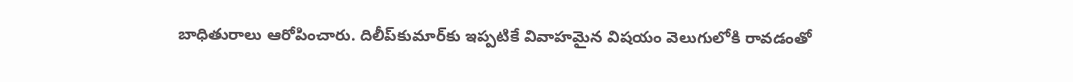బాధితురాలు ఆరోపించారు. దిలీప్‌కుమార్‌కు ఇప్పటికే వివాహమైన విషయం వెలుగులోకి రావడంతో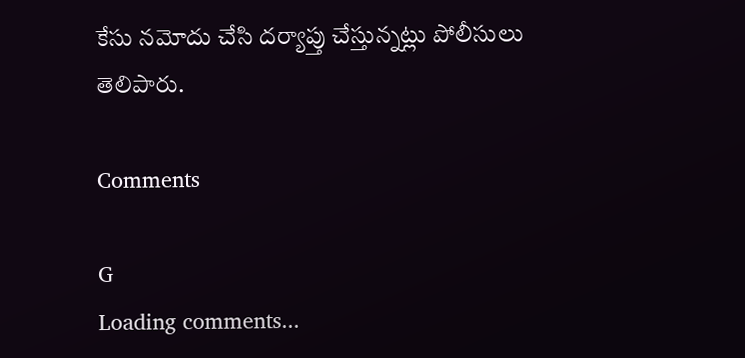కేసు నమోదు చేసి దర్యాప్తు చేస్తున్నట్లు పోలీసులు తెలిపారు.

Comments

G
Loading comments...